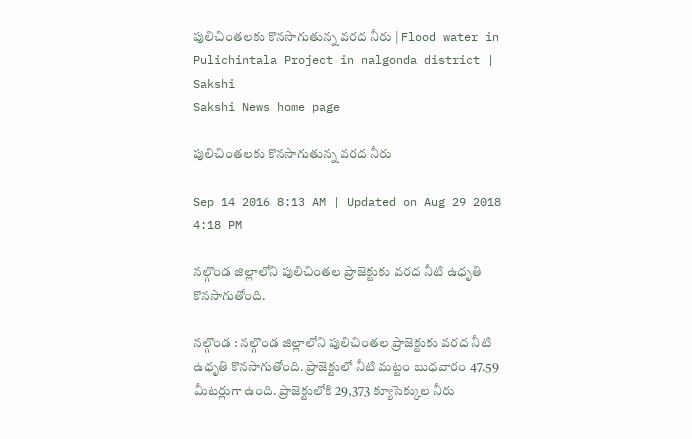పులిచింతలకు కొనసాగుతున్న వరద నీరు | Flood water in Pulichintala Project in nalgonda district | Sakshi
Sakshi News home page

పులిచింతలకు కొనసాగుతున్న వరద నీరు

Sep 14 2016 8:13 AM | Updated on Aug 29 2018 4:18 PM

నల్గొండ జిల్లాలోని పులిచింతల ప్రాజెక్టుకు వరద నీటి ఉధృతి కొనసాగుతోంది.

నల్గొండ : నల్గొండ జిల్లాలోని పులిచింతల ప్రాజెక్టుకు వరద నీటి ఉధృతి కొనసాగుతోంది. ప్రాజెక్టులో నీటి మట్టం బుధవారం 47.59 మీటర్లుగా ఉంది. ప్రాజెక్టులోకి 29,373 క్యూసెక్కుల నీరు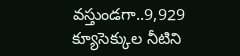వస్తుండగా..9,929 క్యూసెక్కుల నీటిని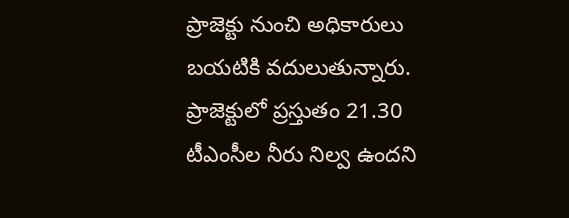ప్రాజెక్టు నుంచి అధికారులు బయటికి వదులుతున్నారు. ప్రాజెక్టులో ప్రస్తుతం 21.30 టీఎంసీల నీరు నిల్వ ఉందని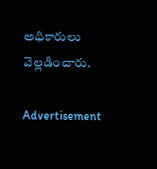అధికారులు వెల్లడించారు.

Advertisement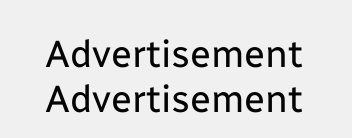Advertisement
Advertisement